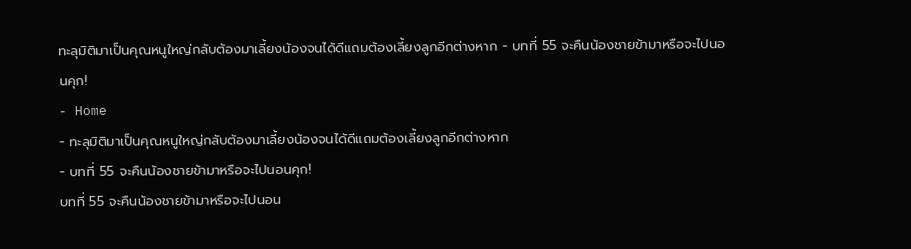ทะลุมิติมาเป็นคุณหนูใหญ่กลับต้องมาเลี้ยงน้องจนได้ดีแถมต้องเลี้ยงลูกอีกต่างหาก - บทที่ 55 จะคืนน้องชายข้ามาหรือจะไปนอนคุก!
- Home
- ทะลุมิติมาเป็นคุณหนูใหญ่กลับต้องมาเลี้ยงน้องจนได้ดีแถมต้องเลี้ยงลูกอีกต่างหาก
- บทที่ 55 จะคืนน้องชายข้ามาหรือจะไปนอนคุก!
บทที่ 55 จะคืนน้องชายข้ามาหรือจะไปนอน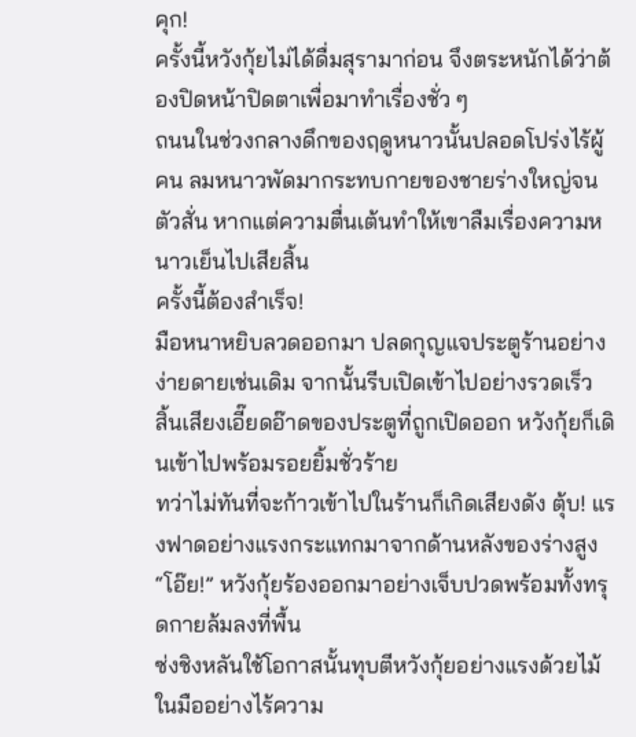คุก!
ครั้งนี้หวังกุ้ยไม่ได้ดื่มสุรามาก่อน จึงตระหนักได้ว่าต้องปิดหน้าปิดตาเพื่อมาทำเรื่องชั่ว ๆ
ถนนในช่วงกลางดึกของฤดูหนาวนั้นปลอดโปร่งไร้ผู้คน ลมหนาวพัดมากระทบกายของชายร่างใหญ่จนตัวสั่น หากแต่ความตื่นเต้นทำให้เขาลืมเรื่องความหนาวเย็นไปเสียสิ้น
ครั้งนี้ต้องสำเร็จ!
มือหนาหยิบลวดออกมา ปลดกุญแจประตูร้านอย่างง่ายดายเช่นเดิม จากนั้นรีบเปิดเข้าไปอย่างรวดเร็ว
สิ้นเสียงเอี๊ยดอ๊าดของประตูที่ถูกเปิดออก หวังกุ้ยก็เดินเข้าไปพร้อมรอยยิ้มชั่วร้าย
ทว่าไม่ทันที่จะก้าวเข้าไปในร้านก็เกิดเสียงดัง ตุ้บ! แรงฟาดอย่างแรงกระแทกมาจากด้านหลังของร่างสูง
“โอ๊ย!” หวังกุ้ยร้องออกมาอย่างเจ็บปวดพร้อมทั้งทรุดกายล้มลงที่พื้น
ซ่งชิงหลันใช้โอกาสนั้นทุบตีหวังกุ้ยอย่างแรงด้วยไม้ในมืออย่างไร้ความ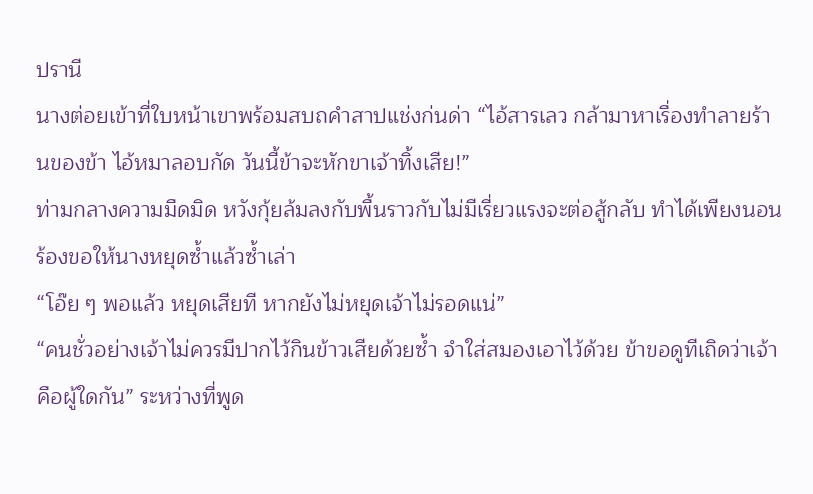ปรานี
นางต่อยเข้าที่ใบหน้าเขาพร้อมสบถคำสาปแช่งก่นด่า “ไอ้สารเลว กล้ามาหาเรื่องทำลายร้านของข้า ไอ้หมาลอบกัด วันนี้ข้าจะหักขาเจ้าทิ้งเสีย!”
ท่ามกลางความมืดมิด หวังกุ้ยล้มลงกับพื้นราวกับไม่มีเรี่ยวแรงจะต่อสู้กลับ ทำได้เพียงนอนร้องขอให้นางหยุดซ้ำแล้วซ้ำเล่า
“โอ๊ย ๆ พอแล้ว หยุดเสียที หากยังไม่หยุดเจ้าไม่รอดแน่”
“คนชั่วอย่างเจ้าไม่ควรมีปากไว้กินข้าวเสียด้วยซ้ำ จำใส่สมองเอาไว้ด้วย ข้าขอดูทีเถิดว่าเจ้าคือผู้ใดกัน” ระหว่างที่พูด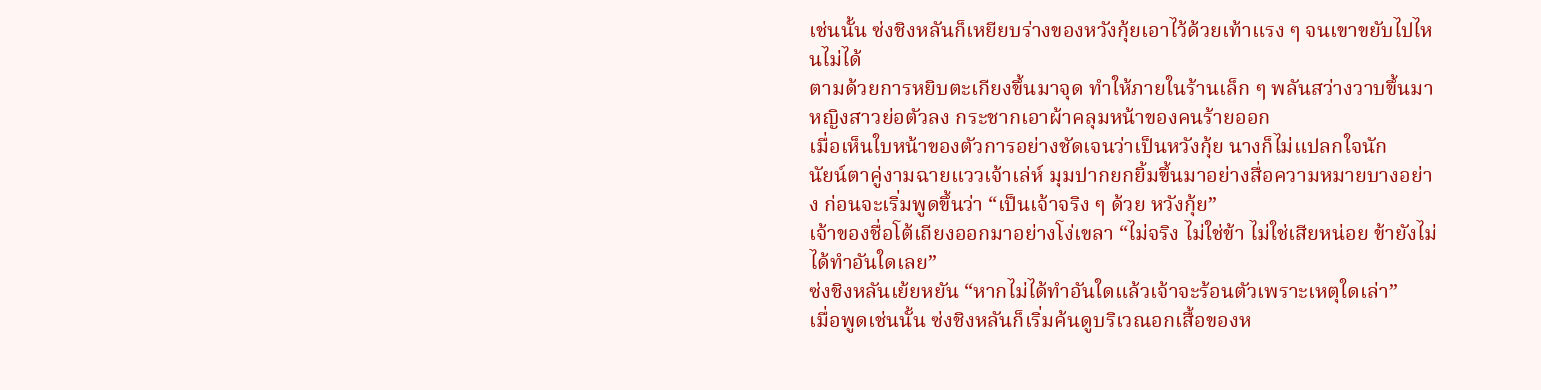เช่นนั้น ซ่งชิงหลันก็เหยียบร่างของหวังกุ้ยเอาไว้ด้วยเท้าแรง ๆ จนเขาขยับไปไหนไม่ได้
ตามด้วยการหยิบตะเกียงขึ้นมาจุด ทำให้ภายในร้านเล็ก ๆ พลันสว่างวาบขึ้นมา
หญิงสาวย่อตัวลง กระชากเอาผ้าคลุมหน้าของคนร้ายออก
เมื่อเห็นใบหน้าของตัวการอย่างชัดเจนว่าเป็นหวังกุ้ย นางก็ไม่แปลกใจนัก
นัยน์ตาคู่งามฉายแววเจ้าเล่ห์ มุมปากยกยิ้มขึ้นมาอย่างสื่อความหมายบางอย่าง ก่อนจะเริ่มพูดขึ้นว่า “เป็นเจ้าจริง ๆ ด้วย หวังกุ้ย”
เจ้าของชื่อโต้เถียงออกมาอย่างโง่เขลา “ไม่จริง ไม่ใช่ข้า ไม่ใช่เสียหน่อย ข้ายังไม่ได้ทำอันใดเลย”
ซ่งชิงหลันเย้ยหยัน “หากไม่ได้ทำอันใดแล้วเจ้าจะร้อนตัวเพราะเหตุใดเล่า”
เมื่อพูดเช่นนั้น ซ่งชิงหลันก็เริ่มค้นดูบริเวณอกเสื้อของห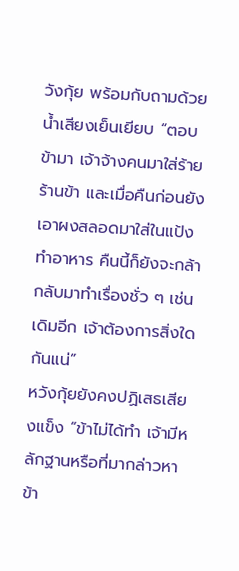วังกุ้ย พร้อมกับถามด้วยน้ำเสียงเย็นเยียบ “ตอบข้ามา เจ้าจ้างคนมาใส่ร้ายร้านข้า และเมื่อคืนก่อนยังเอาผงสลอดมาใส่ในแป้งทำอาหาร คืนนี้ก็ยังจะกล้ากลับมาทำเรื่องชั่ว ๆ เช่นเดิมอีก เจ้าต้องการสิ่งใดกันแน่”
หวังกุ้ยยังคงปฏิเสธเสียงแข็ง “ข้าไม่ได้ทำ เจ้ามีหลักฐานหรือที่มากล่าวหาข้า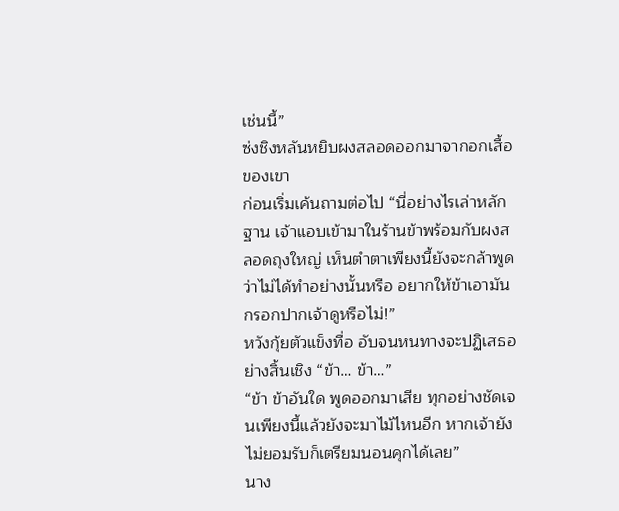เช่นนี้”
ซ่งชิงหลันหยิบผงสลอดออกมาจากอกเสื้อของเขา
ก่อนเริ่มเค้นถามต่อไป “นี่อย่างไรเล่าหลักฐาน เจ้าแอบเข้ามาในร้านข้าพร้อมกับผงสลอดถุงใหญ่ เห็นตำตาเพียงนี้ยังจะกล้าพูดว่าไม่ได้ทำอย่างนั้นหรือ อยากให้ข้าเอามันกรอกปากเจ้าดูหรือไม่!”
หวังกุ้ยตัวแข็งทื่อ อับจนหนทางจะปฏิเสธอย่างสิ้นเชิง “ข้า… ข้า…”
“ข้า ข้าอันใด พูดออกมาเสีย ทุกอย่างชัดเจนเพียงนี้แล้วยังจะมาไม้ไหนอีก หากเจ้ายังไม่ยอมรับก็เตรียมนอนคุกได้เลย”
นาง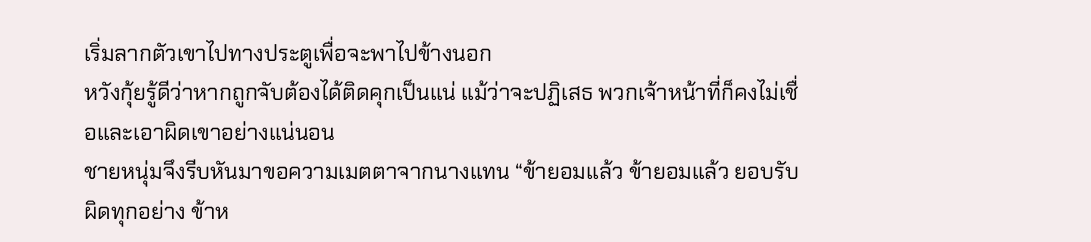เริ่มลากตัวเขาไปทางประตูเพื่อจะพาไปข้างนอก
หวังกุ้ยรู้ดีว่าหากถูกจับต้องได้ติดคุกเป็นแน่ แม้ว่าจะปฏิเสธ พวกเจ้าหน้าที่ก็คงไม่เชื่อและเอาผิดเขาอย่างแน่นอน
ชายหนุ่มจึงรีบหันมาขอความเมตตาจากนางแทน “ข้ายอมแล้ว ข้ายอมแล้ว ยอบรับผิดทุกอย่าง ข้าห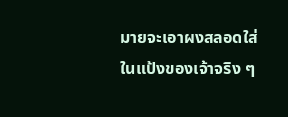มายจะเอาผงสลอดใส่ในแป้งของเจ้าจริง ๆ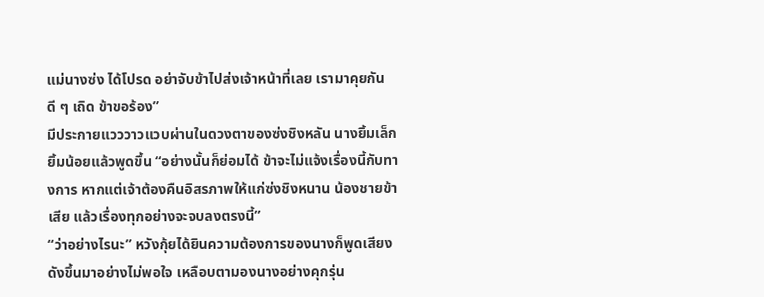แม่นางซ่ง ได้โปรด อย่าจับข้าไปส่งเจ้าหน้าที่เลย เรามาคุยกันดี ๆ เถิด ข้าขอร้อง”
มีประกายแวววาวแวบผ่านในดวงตาของซ่งชิงหลัน นางยิ้มเล็กยิ้มน้อยแล้วพูดขึ้น “อย่างนั้นก็ย่อมได้ ข้าจะไม่แจ้งเรื่องนี้กับทางการ หากแต่เจ้าต้องคืนอิสรภาพให้แก่ซ่งชิงหนาน น้องชายข้าเสีย แล้วเรื่องทุกอย่างจะจบลงตรงนี้”
“ว่าอย่างไรนะ” หวังกุ้ยได้ยินความต้องการของนางก็พูดเสียงดังขึ้นมาอย่างไม่พอใจ เหลือบตามองนางอย่างคุกรุ่น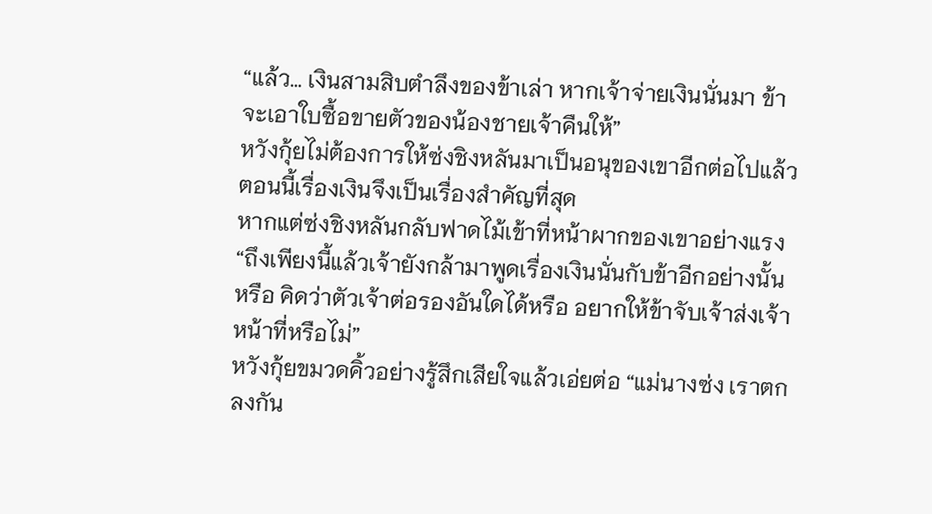“แล้ว… เงินสามสิบตำลึงของข้าเล่า หากเจ้าจ่ายเงินนั่นมา ข้าจะเอาใบซื้อขายตัวของน้องชายเจ้าคืนให้”
หวังกุ้ยไม่ต้องการให้ซ่งชิงหลันมาเป็นอนุของเขาอีกต่อไปแล้ว ตอนนี้เรื่องเงินจึงเป็นเรื่องสำคัญที่สุด
หากแต่ซ่งชิงหลันกลับฟาดไม้เข้าที่หน้าผากของเขาอย่างแรง “ถึงเพียงนี้แล้วเจ้ายังกล้ามาพูดเรื่องเงินนั่นกับข้าอีกอย่างนั้นหรือ คิดว่าตัวเจ้าต่อรองอันใดได้หรือ อยากให้ข้าจับเจ้าส่งเจ้าหน้าที่หรือไม่”
หวังกุ้ยขมวดคิ้วอย่างรู้สึกเสียใจแล้วเอ่ยต่อ “แม่นางซ่ง เราตกลงกัน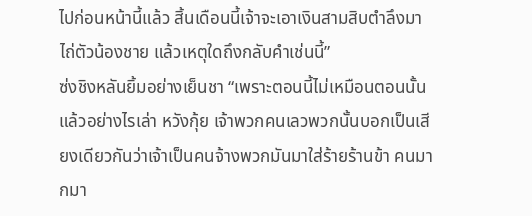ไปก่อนหน้านี้แล้ว สิ้นเดือนนี้เจ้าจะเอาเงินสามสิบตำลึงมาไถ่ตัวน้องชาย แล้วเหตุใดถึงกลับคำเช่นนี้”
ซ่งชิงหลันยิ้มอย่างเย็นชา “เพราะตอนนี้ไม่เหมือนตอนนั้นแล้วอย่างไรเล่า หวังกุ้ย เจ้าพวกคนเลวพวกนั้นบอกเป็นเสียงเดียวกันว่าเจ้าเป็นคนจ้างพวกมันมาใส่ร้ายร้านข้า คนมากมา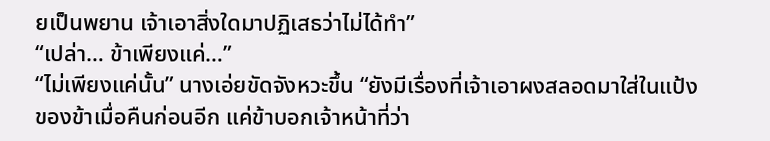ยเป็นพยาน เจ้าเอาสิ่งใดมาปฏิเสธว่าไม่ได้ทำ”
“เปล่า… ข้าเพียงแค่…”
“ไม่เพียงแค่นั้น” นางเอ่ยขัดจังหวะขึ้น “ยังมีเรื่องที่เจ้าเอาผงสลอดมาใส่ในแป้งของข้าเมื่อคืนก่อนอีก แค่ข้าบอกเจ้าหน้าที่ว่า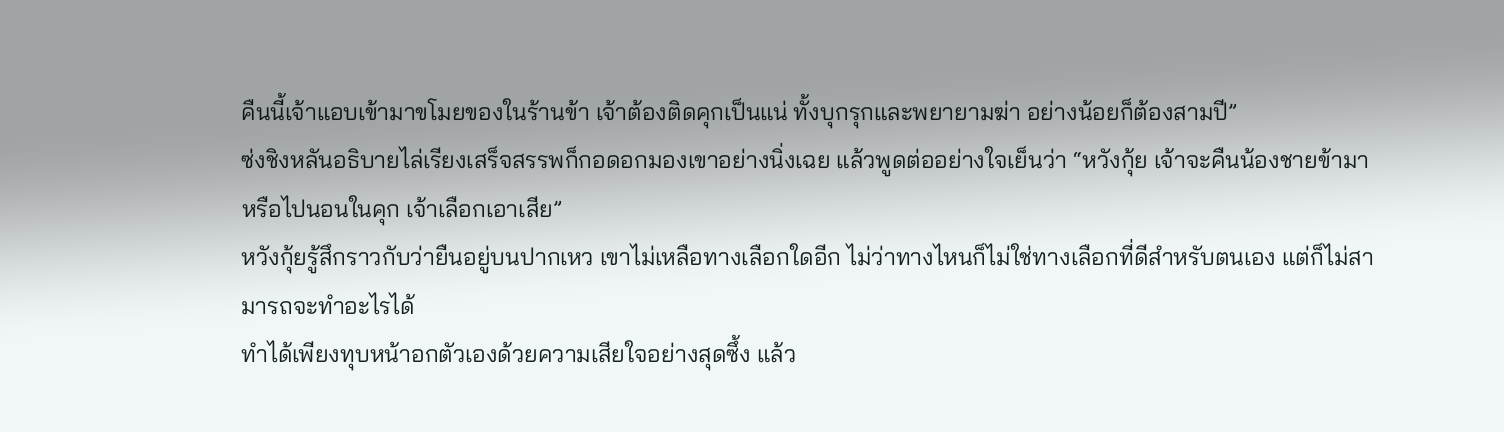คืนนี้เจ้าแอบเข้ามาขโมยของในร้านข้า เจ้าต้องติดคุกเป็นแน่ ทั้งบุกรุกและพยายามฆ่า อย่างน้อยก็ต้องสามปี”
ซ่งชิงหลันอธิบายไล่เรียงเสร็จสรรพก็กอดอกมองเขาอย่างนิ่งเฉย แล้วพูดต่ออย่างใจเย็นว่า “หวังกุ้ย เจ้าจะคืนน้องชายข้ามา หรือไปนอนในคุก เจ้าเลือกเอาเสีย”
หวังกุ้ยรู้สึกราวกับว่ายืนอยู่บนปากเหว เขาไม่เหลือทางเลือกใดอีก ไม่ว่าทางไหนก็ไม่ใช่ทางเลือกที่ดีสำหรับตนเอง แต่ก็ไม่สามารถจะทำอะไรได้
ทำได้เพียงทุบหน้าอกตัวเองด้วยความเสียใจอย่างสุดซึ้ง แล้ว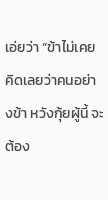เอ่ยว่า “ข้าไม่เคยคิดเลยว่าคนอย่างข้า หวังกุ้ยผู้นี้ จะต้อง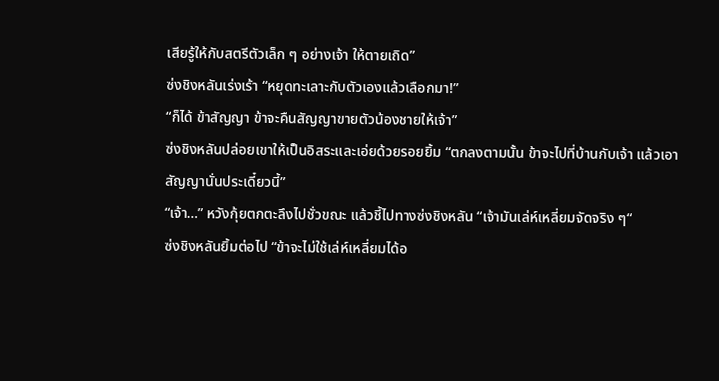เสียรู้ให้กับสตรีตัวเล็ก ๆ อย่างเจ้า ให้ตายเถิด”
ซ่งชิงหลันเร่งเร้า “หยุดทะเลาะกับตัวเองแล้วเลือกมา!”
“ก็ได้ ข้าสัญญา ข้าจะคืนสัญญาขายตัวน้องชายให้เจ้า”
ซ่งชิงหลันปล่อยเขาให้เป็นอิสระและเอ่ยด้วยรอยยิ้ม “ตกลงตามนั้น ข้าจะไปที่บ้านกับเจ้า แล้วเอาสัญญานั่นประเดี๋ยวนี้”
“เจ้า…” หวังกุ้ยตกตะลึงไปชั่วขณะ แล้วชี้ไปทางซ่งชิงหลัน “เจ้ามันเล่ห์เหลี่ยมจัดจริง ๆ“
ซ่งชิงหลันยิ้มต่อไป “ข้าจะไม่ใช้เล่ห์เหลี่ยมได้อ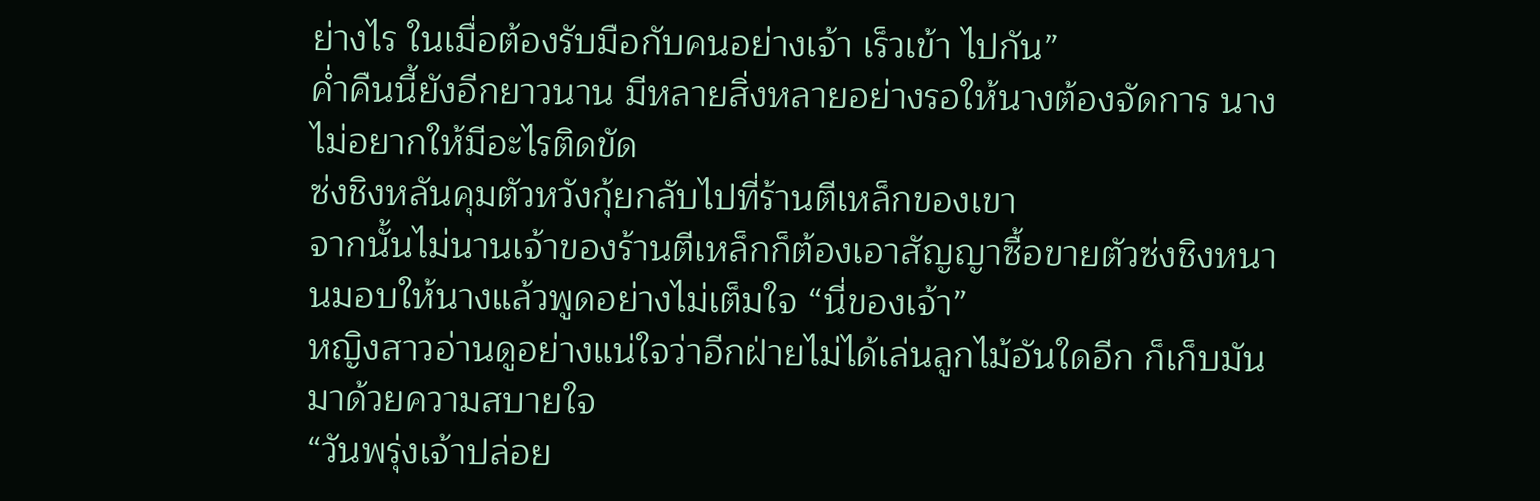ย่างไร ในเมื่อต้องรับมือกับคนอย่างเจ้า เร็วเข้า ไปกัน”
ค่ำคืนนี้ยังอีกยาวนาน มีหลายสิ่งหลายอย่างรอให้นางต้องจัดการ นางไม่อยากให้มีอะไรติดขัด
ซ่งชิงหลันคุมตัวหวังกุ้ยกลับไปที่ร้านตีเหล็กของเขา
จากนั้นไม่นานเจ้าของร้านตีเหล็กก็ต้องเอาสัญญาซื้อขายตัวซ่งชิงหนานมอบให้นางแล้วพูดอย่างไม่เต็มใจ “นี่ของเจ้า”
หญิงสาวอ่านดูอย่างแน่ใจว่าอีกฝ่ายไม่ได้เล่นลูกไม้อันใดอีก ก็เก็บมันมาด้วยความสบายใจ
“วันพรุ่งเจ้าปล่อย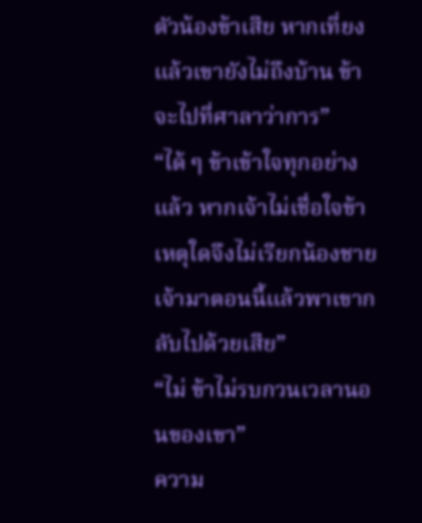ตัวน้องข้าเสีย หากเที่ยงแล้วเขายังไม่ถึงบ้าน ข้าจะไปที่ศาลาว่าการ”
“ได้ ๆ ข้าเข้าใจทุกอย่างแล้ว หากเจ้าไม่เชื่อใจข้า เหตุใดจึงไม่เรียกน้องชายเจ้ามาตอนนี้แล้วพาเขากลับไปด้วยเสีย”
“ไม่ ข้าไม่รบกวนเวลานอนของเขา”
ความ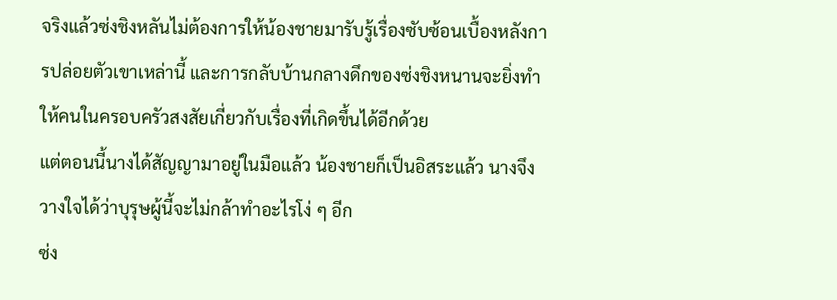จริงแล้วซ่งชิงหลันไม่ต้องการให้น้องชายมารับรู้เรื่องซับซ้อนเบื้องหลังการปล่อยตัวเขาเหล่านี้ และการกลับบ้านกลางดึกของซ่งชิงหนานจะยิ่งทำให้คนในครอบครัวสงสัยเกี่ยวกับเรื่องที่เกิดขึ้นได้อีกด้วย
แต่ตอนนี้นางได้สัญญามาอยู่ในมือแล้ว น้องชายก็เป็นอิสระแล้ว นางจึงวางใจได้ว่าบุรุษผู้นี้จะไม่กล้าทำอะไรโง่ ๆ อีก
ซ่ง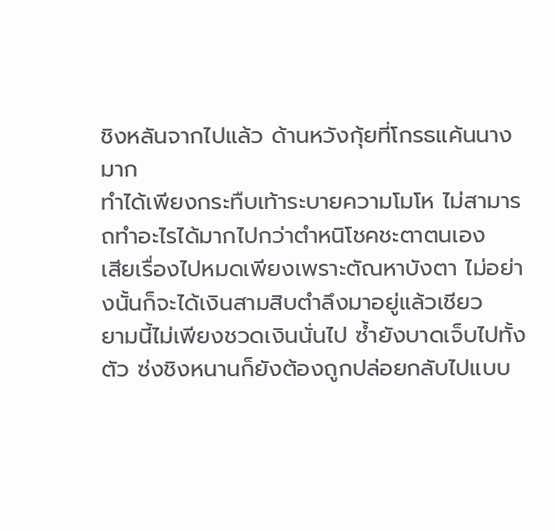ชิงหลันจากไปแล้ว ด้านหวังกุ้ยที่โกรธแค้นนางมาก
ทำได้เพียงกระทืบเท้าระบายความโมโห ไม่สามารถทำอะไรได้มากไปกว่าตำหนิโชคชะตาตนเอง
เสียเรื่องไปหมดเพียงเพราะตัณหาบังตา ไม่อย่างนั้นก็จะได้เงินสามสิบตำลึงมาอยู่แล้วเชียว
ยามนี้ไม่เพียงชวดเงินนั่นไป ซ้ำยังบาดเจ็บไปทั้งตัว ซ่งชิงหนานก็ยังต้องถูกปล่อยกลับไปแบบ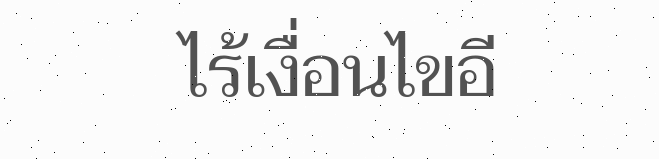ไร้เงื่อนไขอี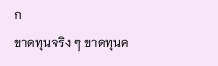ก
ขาดทุนจริง ๆ ขาดทุนค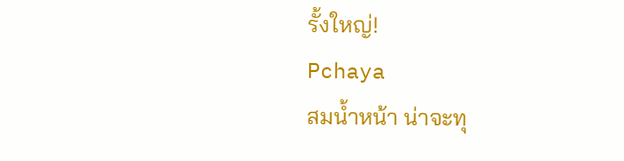รั้งใหญ่!
Pchaya
สมน้ำหน้า น่าจะทุ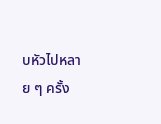บหัวไปหลาย ๆ ครั้ง